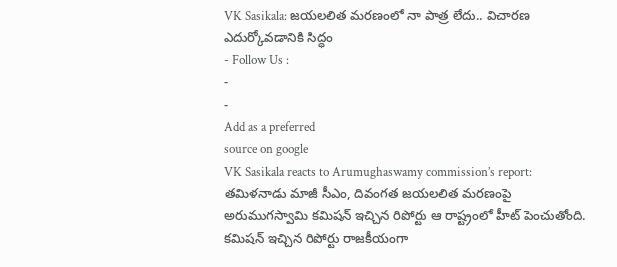VK Sasikala: జయలలిత మరణంలో నా పాత్ర లేదు.. విచారణ ఎదుర్కోవడానికి సిద్ధం
- Follow Us :
-
-
Add as a preferred
source on google
VK Sasikala reacts to Arumughaswamy commission’s report: తమిళనాడు మాజీ సీఎం, దివంగత జయలలిత మరణంపై అరుముగస్వామి కమిషన్ ఇచ్చిన రిపోర్టు ఆ రాష్ట్రంలో హీట్ పెంచుతోంది. కమిషన్ ఇచ్చిన రిపోర్టు రాజకీయంగా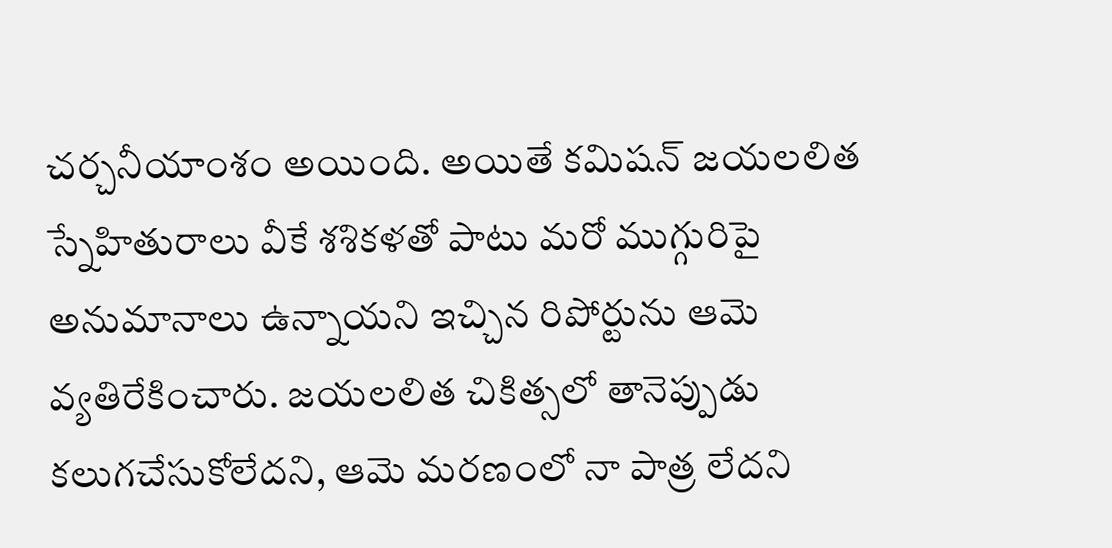చర్చనీయాంశం అయింది. అయితే కమిషన్ జయలలిత స్నేహితురాలు వీకే శశికళతో పాటు మరో ముగ్గురిపై అనుమానాలు ఉన్నాయని ఇచ్చిన రిపోర్టును ఆమె వ్యతిరేకించారు. జయలలిత చికిత్సలో తానెప్పుడు కలుగచేసుకోలేదని, ఆమె మరణంలో నా పాత్ర లేదని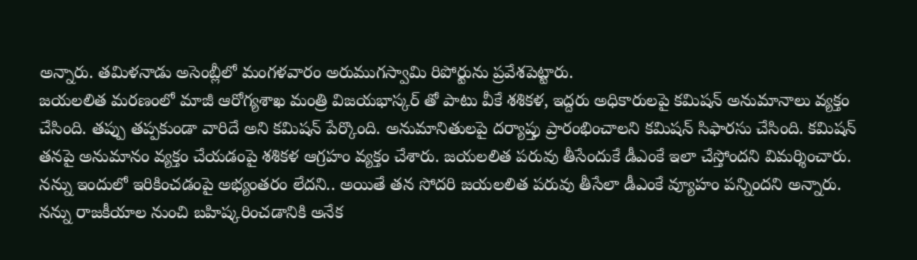అన్నారు. తమిళనాడు అసెంబ్లీలో మంగళవారం అరుముగస్వామి రిపోర్టును ప్రవేశపెట్టారు.
జయలలిత మరణంలో మాజీ ఆరోగ్యశాఖ మంత్రి విజయభాస్కర్ తో పాటు వీకే శశికళ, ఇద్దరు అధికారులపై కమిషన్ అనుమానాలు వ్యక్తం చేసింది. తప్పు తప్పకుండా వారిదే అని కమిషన్ పేర్కొంది. అనుమానితులపై దర్యాప్తు ప్రారంభించాలని కమిషన్ సిఫారసు చేసింది. కమిషన్ తనపై అనుమానం వ్యక్తం చేయడంపై శశికళ ఆగ్రహం వ్యక్తం చేశారు. జయలలిత పరువు తీసేందుకే డీఎంకే ఇలా చేస్తోందని విమర్శించారు. నన్ను ఇందులో ఇరికించడంపై అభ్యంతరం లేదని.. అయితే తన సోదరి జయలలిత పరువు తీసేలా డీఎంకే వ్యూహం పన్నిందని అన్నారు. నన్ను రాజకీయాల నుంచి బహిష్కరించడానికి అనేక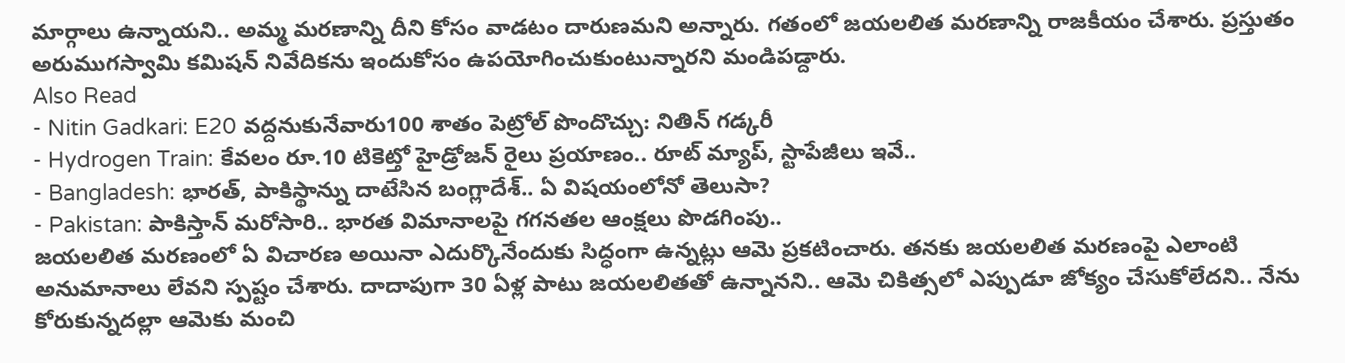మార్గాలు ఉన్నాయని.. అమ్మ మరణాన్ని దీని కోసం వాడటం దారుణమని అన్నారు. గతంలో జయలలిత మరణాన్ని రాజకీయం చేశారు. ప్రస్తుతం అరుముగస్వామి కమిషన్ నివేదికను ఇందుకోసం ఉపయోగించుకుంటున్నారని మండిపడ్దారు.
Also Read
- Nitin Gadkari: E20 వద్దనుకునేవారు100 శాతం పెట్రోల్ పొందొచ్చు: నితిన్ గడ్కరీ
- Hydrogen Train: కేవలం రూ.10 టికెట్తో హైడ్రోజన్ రైలు ప్రయాణం.. రూట్ మ్యాప్, స్టాపేజీలు ఇవే..
- Bangladesh: భారత్, పాకిస్థాన్ను దాటేసిన బంగ్లాదేశ్.. ఏ విషయంలోనో తెలుసా?
- Pakistan: పాకిస్తాన్ మరోసారి.. భారత విమానాలపై గగనతల ఆంక్షలు పొడగింపు..
జయలలిత మరణంలో ఏ విచారణ అయినా ఎదుర్కొనేందుకు సిద్ధంగా ఉన్నట్లు ఆమె ప్రకటించారు. తనకు జయలలిత మరణంపై ఎలాంటి అనుమానాలు లేవని స్పష్టం చేశారు. దాదాపుగా 30 ఏళ్ల పాటు జయలలితతో ఉన్నానని.. ఆమె చికిత్సలో ఎప్పుడూ జోక్యం చేసుకోలేదని.. నేను కోరుకున్నదల్లా ఆమెకు మంచి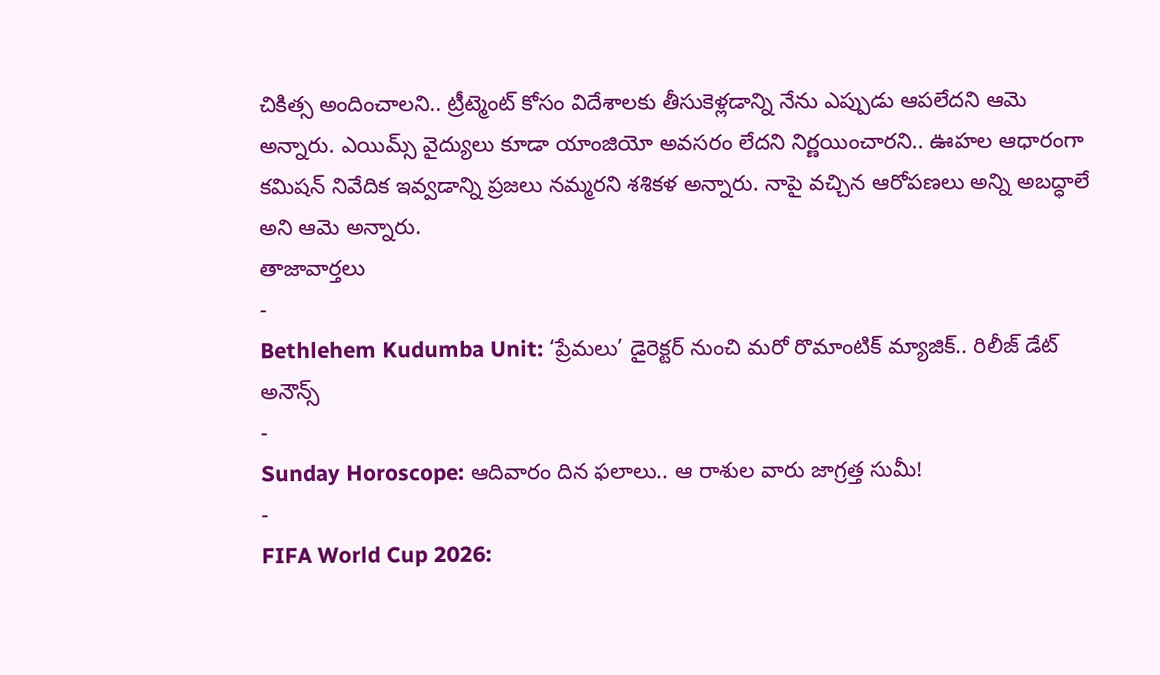చికిత్స అందించాలని.. ట్రీట్మెంట్ కోసం విదేశాలకు తీసుకెళ్లడాన్ని నేను ఎప్పుడు ఆపలేదని ఆమె అన్నారు. ఎయిమ్స్ వైద్యులు కూడా యాంజియో అవసరం లేదని నిర్ణయించారని.. ఊహల ఆధారంగా కమిషన్ నివేదిక ఇవ్వడాన్ని ప్రజలు నమ్మరని శశికళ అన్నారు. నాపై వచ్చిన ఆరోపణలు అన్ని అబద్ధాలే అని ఆమె అన్నారు.
తాజావార్తలు
-
Bethlehem Kudumba Unit: ‘ప్రేమలు’ డైరెక్టర్ నుంచి మరో రొమాంటిక్ మ్యాజిక్.. రిలీజ్ డేట్ అనౌన్స్
-
Sunday Horoscope: ఆదివారం దిన ఫలాలు.. ఆ రాశుల వారు జాగ్రత్త సుమీ!
-
FIFA World Cup 2026: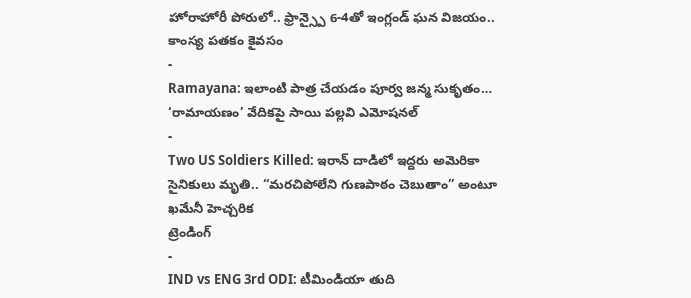హోరాహోరీ పోరులో.. ఫ్రాన్స్పై 6-4తో ఇంగ్లండ్ ఘన విజయం.. కాంస్య పతకం కైవసం
-
Ramayana: ఇలాంటి పాత్ర చేయడం పూర్వ జన్మ సుకృతం… ‘రామాయణం’ వేదికపై సాయి పల్లవి ఎమోషనల్
-
Two US Soldiers Killed: ఇరాన్ దాడిలో ఇద్దరు అమెరికా సైనికులు మృతి.. “మరచిపోలేని గుణపాఠం చెబుతాం” అంటూ ఖమేనీ హెచ్చరిక
ట్రెండింగ్
-
IND vs ENG 3rd ODI: టీమిండియా తుది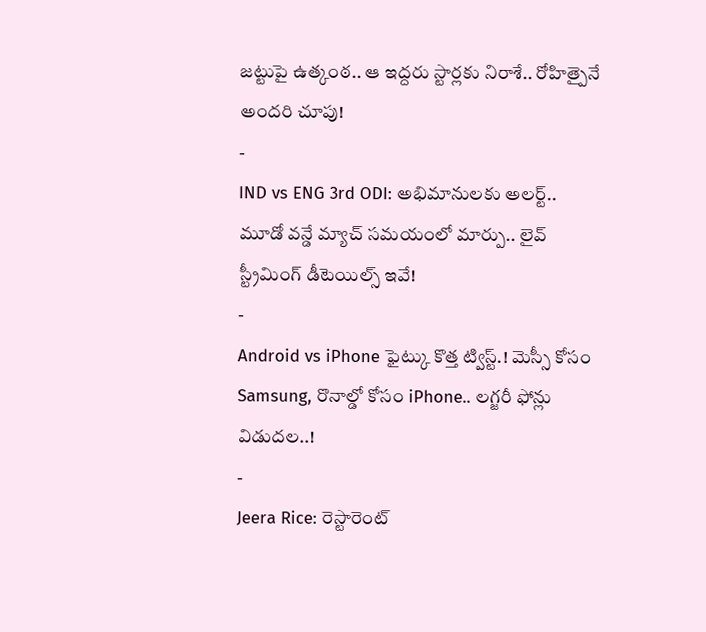జట్టుపై ఉత్కంఠ.. ఆ ఇద్దరు స్టార్లకు నిరాశే.. రోహిత్పైనే అందరి చూపు!
-
IND vs ENG 3rd ODI: అభిమానులకు అలర్ట్.. మూడో వన్డే మ్యాచ్ సమయంలో మార్పు.. లైవ్ స్ట్రీమింగ్ డీటెయిల్స్ ఇవే!
-
Android vs iPhone ఫైట్కు కొత్త ట్విస్ట్.! మెస్సీ కోసం Samsung, రొనాల్డో కోసం iPhone.. లగ్జరీ ఫోన్లు విడుదల..!
-
Jeera Rice: రెస్టారెంట్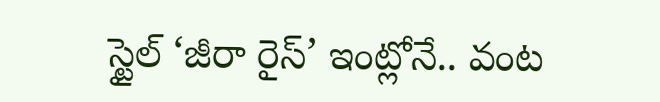స్టైల్ ‘జీరా రైస్’ ఇంట్లోనే.. వంట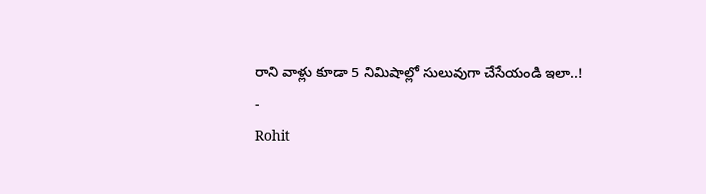రాని వాళ్లు కూడా 5 నిమిషాల్లో సులువుగా చేసేయండి ఇలా..!
-
Rohit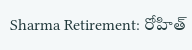Sharma Retirement: రోహిత్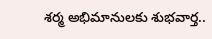శర్మ అభిమానులకు శుభవార్త..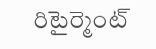రిటైర్మెంట్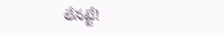లేనట్టే!